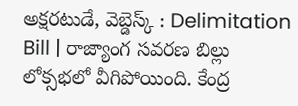అక్షరటుడే, వెబ్డెస్క్ : Delimitation Bill | రాజ్యాంగ సవరణ బిల్లు లోక్సభలో వీగిపోయింది. కేంద్ర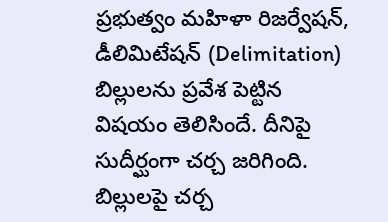ప్రభుత్వం మహిళా రిజర్వేషన్, డీలిమిటేషన్ (Delimitation) బిల్లులను ప్రవేశ పెట్టిన విషయం తెలిసిందే. దీనిపై సుదీర్ఘంగా చర్చ జరిగింది.
బిల్లులపై చర్చ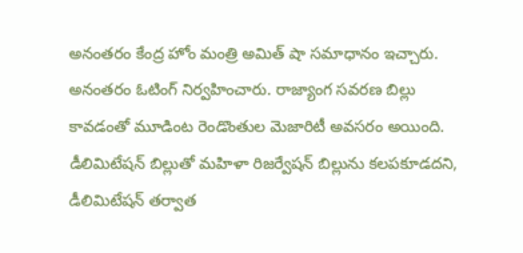అనంతరం కేంద్ర హోం మంత్రి అమిత్ షా సమాధానం ఇచ్చారు. అనంతరం ఓటింగ్ నిర్వహించారు. రాజ్యాంగ సవరణ బిల్లు కావడంతో మూడింట రెండొంతుల మెజారిటీ అవసరం అయింది. డీలిమిటేషన్ బిల్లుతో మహిళా రిజర్వేషన్ బిల్లును కలపకూడదని, డీలిమిటేషన్ తర్వాత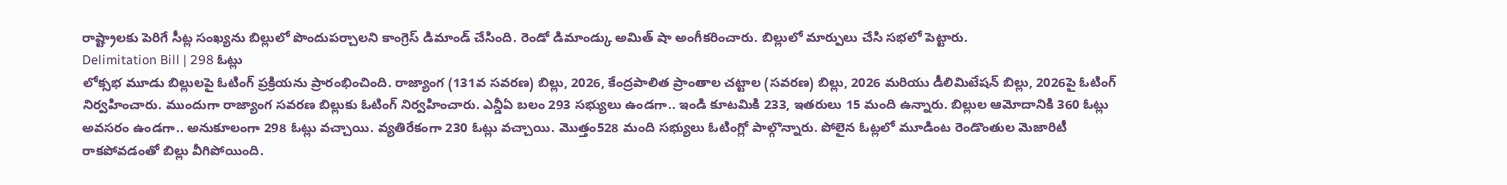రాష్ట్రాలకు పెరిగే సీట్ల సంఖ్యను బిల్లులో పొందుపర్చాలని కాంగ్రెస్ డిమాండ్ చేసింది. రెండో డిమాండ్కు అమిత్ షా అంగీకరించారు. బిల్లులో మార్పులు చేసి సభలో పెట్టారు.
Delimitation Bill | 298 ఓట్లు
లోక్సభ మూడు బిల్లులపై ఓటింగ్ ప్రక్రియను ప్రారంభించింది. రాజ్యాంగ (131వ సవరణ) బిల్లు, 2026, కేంద్రపాలిత ప్రాంతాల చట్టాల (సవరణ) బిల్లు, 2026 మరియు డీలిమిటేషన్ బిల్లు, 2026పై ఓటింగ్ నిర్వహించారు. ముందుగా రాజ్యాంగ సవరణ బిల్లుకు ఓటింగ్ నిర్వహించారు. ఎన్డీఏ బలం 293 సభ్యులు ఉండగా.. ఇండి కూటమికి 233, ఇతరులు 15 మంది ఉన్నారు. బిల్లుల ఆమోదానికి 360 ఓట్లు అవసరం ఉండగా.. అనుకూలంగా 298 ఓట్లు వచ్చాయి. వ్యతిరేకంగా 230 ఓట్లు వచ్చాయి. మొత్తం528 మంది సభ్యులు ఓటింగ్లో పాల్గొన్నారు. పోలైన ఓట్లలో మూడింట రెండొంతుల మెజారిటీ రాకపోవడంతో బిల్లు వీగిపోయింది.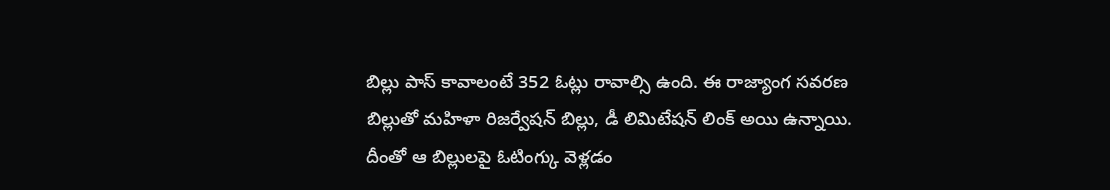బిల్లు పాస్ కావాలంటే 352 ఓట్లు రావాల్సి ఉంది. ఈ రాజ్యాంగ సవరణ బిల్లుతో మహిళా రిజర్వేషన్ బిల్లు, డీ లిమిటేషన్ లింక్ అయి ఉన్నాయి. దీంతో ఆ బిల్లులపై ఓటింగ్కు వెళ్లడం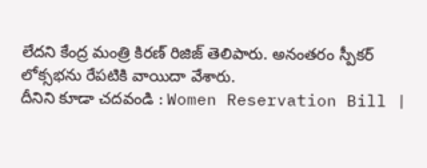లేదని కేంద్ర మంత్రి కిరణ్ రిజిజ్ తెలిపారు. అనంతరం స్పీకర్ లోక్సభను రేపటికి వాయిదా వేశారు.
దీనిని కూడా చదవండి : Women Reservation Bill |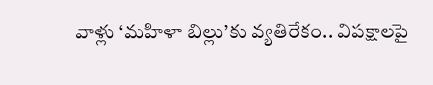వాళ్లు ‘మహిళా బిల్లు’కు వ్యతిరేకం.. విపక్షాలపై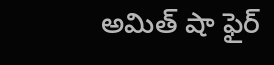అమిత్ షా ఫైర్